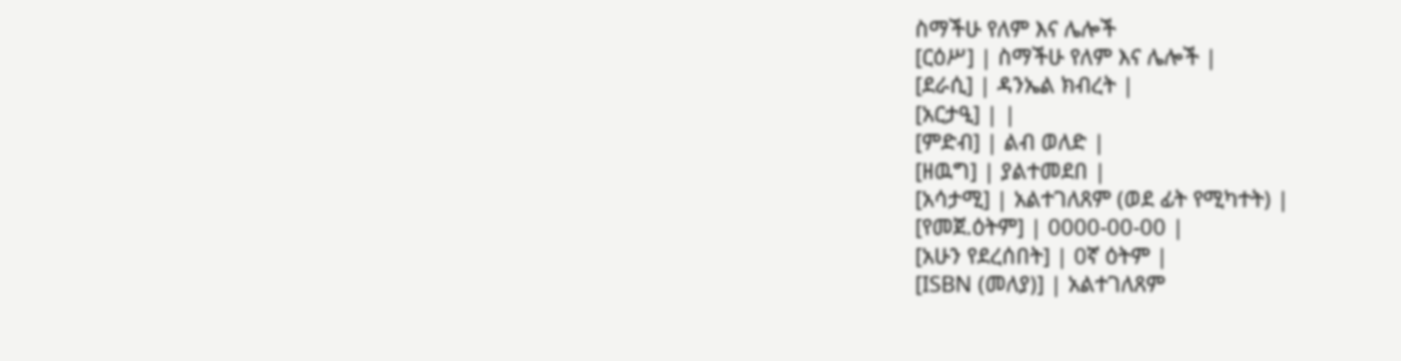ስማችሁ የለም እና ሌሎች
[ርዕሥ] | ስማችሁ የለም እና ሌሎች |
[ደራሲ] | ዳንኤል ክብረት |
[አርታዒ] | |
[ምድብ] | ልብ ወለድ |
[ዘዉግ] | ያልተመደበ |
[አሳታሚ] | አልተገለጸም (ወደ ፊት የሚካተት) |
[የመጀ.ዕትም] | 0000-00-00 |
[አሁን የደረሰበት] | 0ኛ ዕትም |
[ISBN (መለያ)] | አልተገለጸም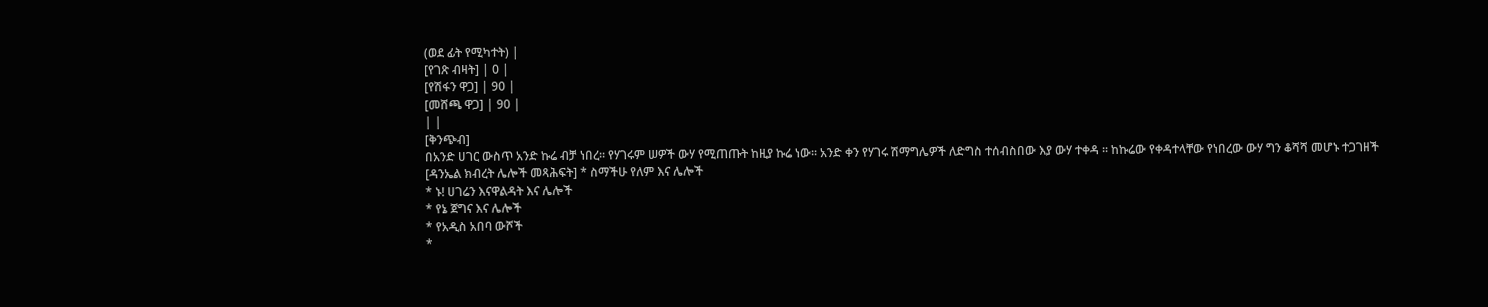(ወደ ፊት የሚካተት) |
[የገጽ ብዛት] | 0 |
[የሽፋን ዋጋ] | 90 |
[መሸጫ ዋጋ] | 90 |
| |
[ቅንጭብ]
በአንድ ሀገር ውስጥ አንድ ኩሬ ብቻ ነበረ፡፡ የሃገሩም ሠዎች ውሃ የሚጠጡት ከዚያ ኩሬ ነው፡፡ አንድ ቀን የሃገሩ ሽማግሌዎች ለድግስ ተሰብስበው እያ ውሃ ተቀዳ ፡፡ ከኩሬው የቀዳተላቸው የነበረው ውሃ ግን ቆሻሻ መሆኑ ተጋገዘች
[ዳንኤል ክብረት ሌሎች መጻሕፍት] * ስማችሁ የለም እና ሌሎች
* ኑ! ሀገሬን እናዋልዳት እና ሌሎች
* የኔ ጀግና እና ሌሎች
* የአዲስ አበባ ውሾች
*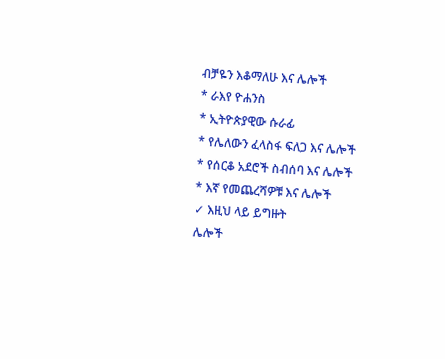ብቻዬን እቆማለሁ እና ሌሎች
* ራእየ ዮሐንስ
* ኢትዮጵያዊው ሱራፊ
* የሌለውን ፈላስፋ ፍለጋ እና ሌሎች
* የሰርቆ አደሮች ስብሰባ እና ሌሎች
* እኛ የመጨረሻዎቹ እና ሌሎች
✓ እዚህ ላይ ይግዙት
ሌሎች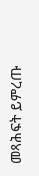መጻሕፍት ይምረጡ